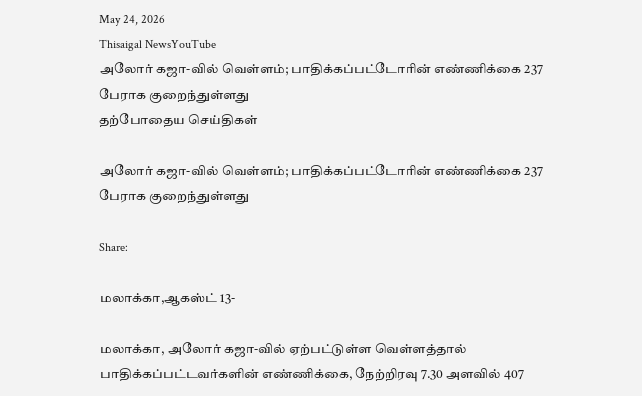May 24, 2026
Thisaigal NewsYouTube
அலோர் கஜா-வில் வெள்ளம்; பாதிக்கப்பட்டோரின் எண்ணிக்கை 237 பேராக குறைந்துள்ளது
தற்போதைய செய்திகள்

அலோர் கஜா-வில் வெள்ளம்; பாதிக்கப்பட்டோரின் எண்ணிக்கை 237 பேராக குறைந்துள்ளது

Share:

மலாக்கா,ஆகஸ்ட் 13-

மலாக்கா, அலோர் கஜா-வில் ஏற்பட்டுள்ள வெள்ளத்தால் பாதிக்கப்பட்டவர்களின் எண்ணிக்கை, நேற்றிரவு 7.30 அளவில் 407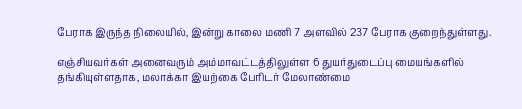பேராக இருந்த நிலையில், இன்று காலை மணி 7 அளவில் 237 பேராக குறைந்துள்ளது.

எஞ்சியவர்கள் அனைவரும் அம்மாவட்டத்திலுள்ள 6 துயர்துடைப்பு மையங்களில் தங்கியுள்ளதாக, மலாக்கா இயற்கை பேரிடர் மேலாண்மை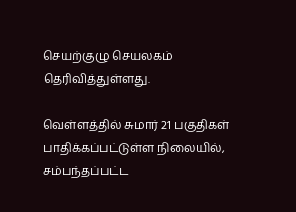செயற்குழு செயலகம் தெரிவித்துள்ளது.

வெள்ளத்தில் சுமார் 21 பகுதிகள் பாதிக்கப்பட்டுள்ள நிலையில், சம்பந்தப்பட்ட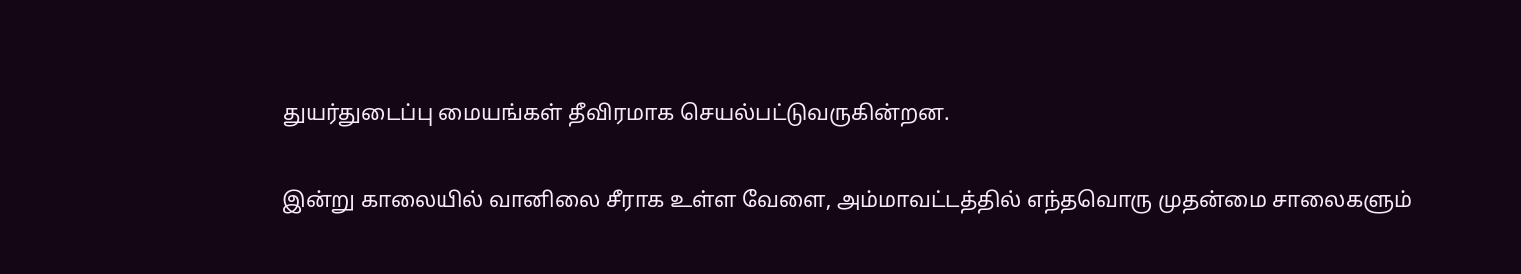துயர்துடைப்பு மையங்கள் தீவிரமாக செயல்பட்டுவருகின்றன.

இன்று காலையில் வானிலை சீராக உள்ள வேளை, அம்மாவட்டத்தில் எந்தவொரு முதன்மை சாலைகளும்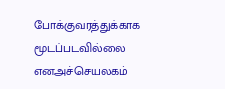போக்குவரத்துக்காக மூடப்படவில்லை எனஅச்செயலகம்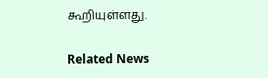கூறியுள்ளது.

Related News